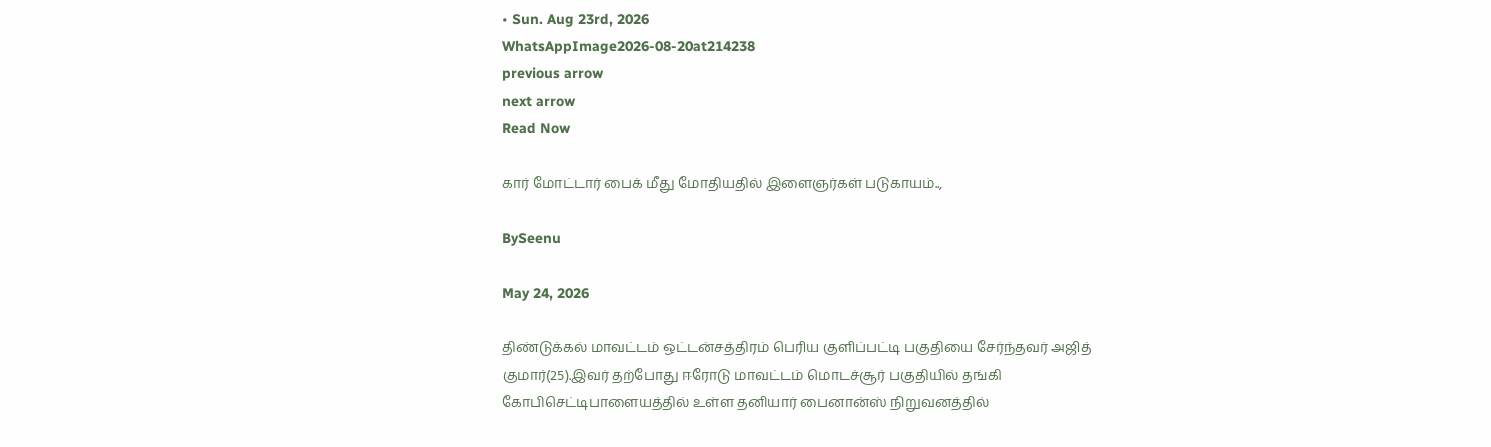• Sun. Aug 23rd, 2026
WhatsAppImage2026-08-20at214238
previous arrow
next arrow
Read Now

கார் மோட்டார் பைக் மீது மோதியதில் இளைஞர்கள் படுகாயம்..,

BySeenu

May 24, 2026

திண்டுக்கல் மாவட்டம் ஒட்டன்சத்திரம் பெரிய குளிப்பட்டி பகுதியை சேர்ந்தவர் அஜித் குமார்(25).இவர் தற்போது ஈரோடு மாவட்டம் மொடச்சூர் பகுதியில் தங்கி கோபிசெட்டிபாளையத்தில் உள்ள தனியார் பைனான்ஸ் நிறுவனத்தில்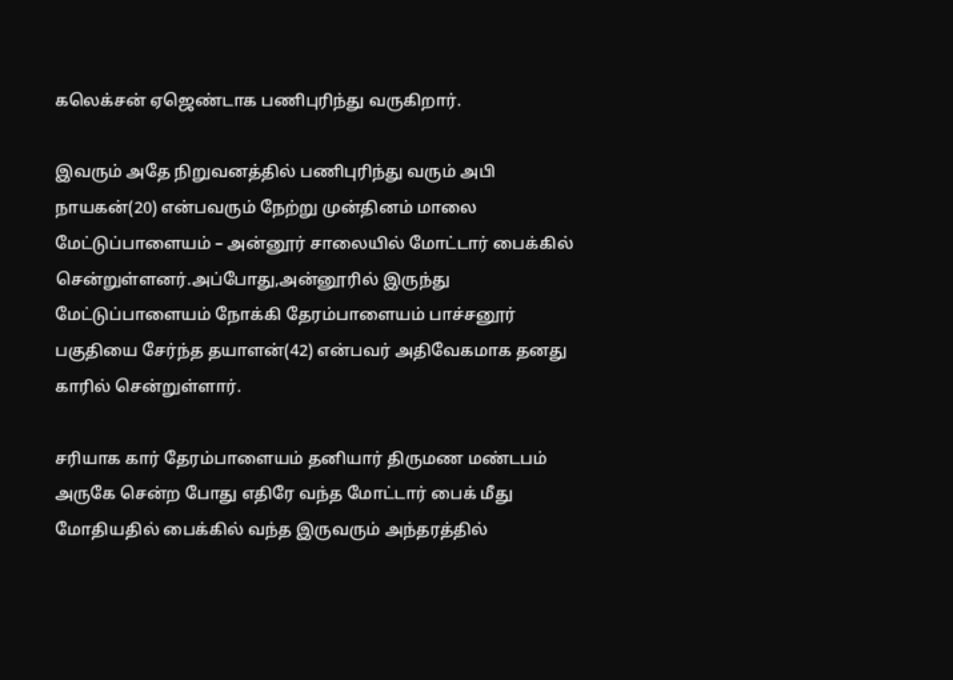கலெக்சன் ஏஜெண்டாக பணிபுரிந்து வருகிறார்.

இவரும் அதே நிறுவனத்தில் பணிபுரிந்து வரும் அபி நாயகன்(20) என்பவரும் நேற்று முன்தினம் மாலை மேட்டுப்பாளையம் – அன்னூர் சாலையில் மோட்டார் பைக்கில் சென்றுள்ளனர்.அப்போது,அன்னூரில் இருந்து மேட்டுப்பாளையம் நோக்கி தேரம்பாளையம் பாச்சனூர் பகுதியை சேர்ந்த தயாளன்(42) என்பவர் அதிவேகமாக தனது காரில் சென்றுள்ளார்.

சரியாக கார் தேரம்பாளையம் தனியார் திருமண மண்டபம் அருகே சென்ற போது எதிரே வந்த மோட்டார் பைக் மீது மோதியதில் பைக்கில் வந்த இருவரும் அந்தரத்தில்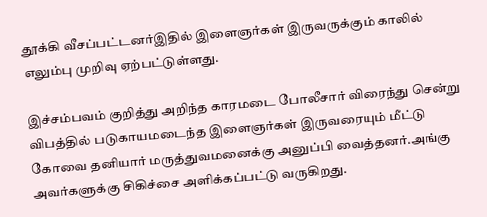தூக்கி வீசப்பட்டனர்இதில் இளைஞர்கள் இருவருக்கும் காலில் எலும்பு முறிவு ஏற்பட்டுள்ளது.

இச்சம்பவம் குறித்து அறிந்த காரமடை போலீசார் விரைந்து சென்று விபத்தில் படுகாயமடைந்த இளைஞர்கள் இருவரையும் மீட்டு கோவை தனியார் மருத்துவமனைக்கு அனுப்பி வைத்தனர்.அங்கு அவர்களுக்கு சிகிச்சை அளிக்கப்பட்டு வருகிறது.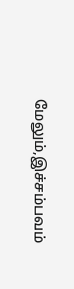மேலும்,இச்சம்பவம்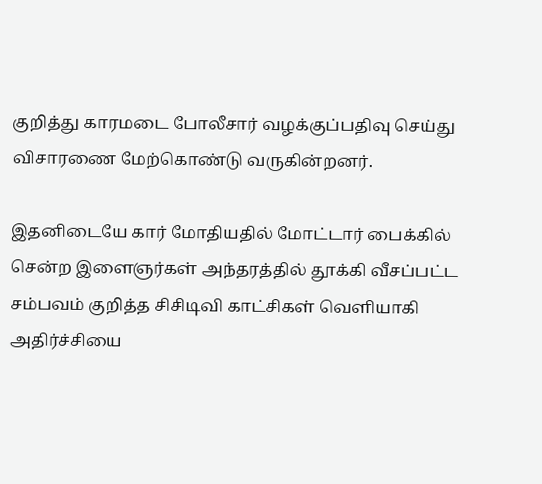குறித்து காரமடை போலீசார் வழக்குப்பதிவு செய்து விசாரணை மேற்கொண்டு வருகின்றனர்.

இதனிடையே கார் மோதியதில் மோட்டார் பைக்கில் சென்ற இளைஞர்கள் அந்தரத்தில் தூக்கி வீசப்பட்ட சம்பவம் குறித்த சிசிடிவி காட்சிகள் வெளியாகி அதிர்ச்சியை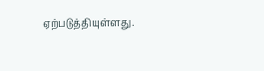ஏற்படுத்தியுள்ளது.